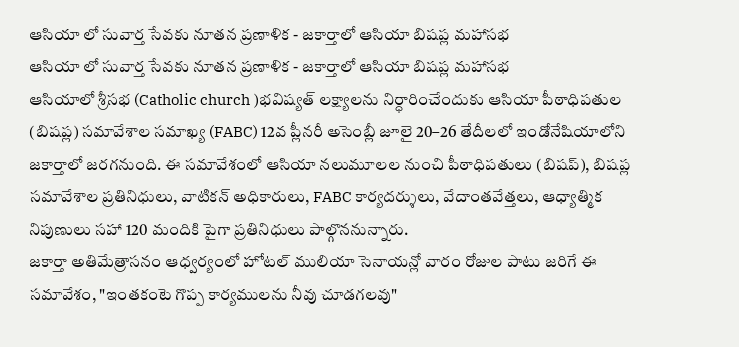ఆసియా లో సువార్త సేవకు నూతన ప్రణాళిక - జకార్తాలో ఆసియా బిషప్ల మహాసభ
ఆసియా లో సువార్త సేవకు నూతన ప్రణాళిక - జకార్తాలో ఆసియా బిషప్ల మహాసభ
ఆసియాలో శ్రీసభ (Catholic church )భవిష్యత్ లక్ష్యాలను నిర్ధారించేందుకు ఆసియా పీఠాధిపతుల (బిషప్ల) సమావేశాల సమాఖ్య (FABC) 12వ ప్లీనరీ అసెంబ్లీ జూలై 20–26 తేదీలలో ఇండోనేషియాలోని జకార్తాలో జరగనుంది. ఈ సమావేశంలో ఆసియా నలుమూలల నుంచి పీఠాధిపతులు (బిషప్), బిషప్ల సమావేశాల ప్రతినిధులు, వాటికన్ అధికారులు, FABC కార్యదర్శులు, వేదాంతవేత్తలు, ఆధ్యాత్మిక నిపుణులు సహా 120 మందికి పైగా ప్రతినిధులు పాల్గొననున్నారు.
జకార్తా అతిమేత్రాసనం ఆధ్వర్యంలో హోటల్ ములియా సెనాయన్లో వారం రోజుల పాటు జరిగే ఈ సమావేశం, "ఇంతకంటె గొప్ప కార్యములను నీవు చూడగలవు"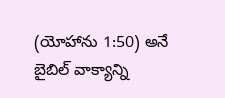(యోహాను 1:50) అనే బైబిల్ వాక్యాన్ని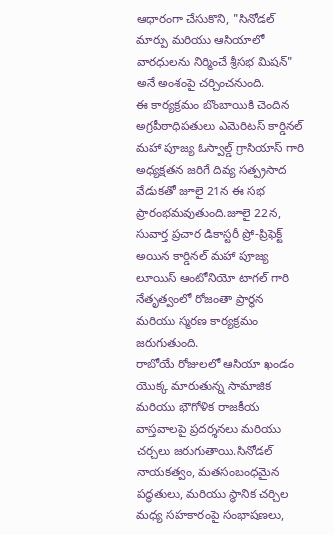ఆధారంగా చేసుకొని, "సినోడల్ మార్పు మరియు ఆసియాలో వారధులను నిర్మించే శ్రీసభ మిషన్" అనే అంశంపై చర్చించనుంది.
ఈ కార్యక్రమం బొంబాయికి చెందిన అగ్రపీఠాధిపతులు ఎమెరిటస్ కార్డినల్ మహా పూజ్య ఓస్వాల్డ్ గ్రాసియాస్ గారి అధ్యక్షతన జరిగే దివ్య సత్ప్రసాద వేడుకతో జూలై 21న ఈ సభ ప్రారంభమవుతుంది.జూలై 22న, సువార్త ప్రచార డికాస్టరీ ప్రో-ప్రిఫెక్ట్ అయిన కార్డినల్ మహా పూజ్య లూయిస్ ఆంటోనియో టాగల్ గారి నేతృత్వంలో రోజంతా ప్రార్థన మరియు స్మరణ కార్యక్రమం జరుగుతుంది.
రాబోయే రోజులలో ఆసియా ఖండం యొక్క మారుతున్న సామాజిక మరియు భౌగోళిక రాజకీయ వాస్తవాలపై ప్రదర్శనలు మరియు చర్చలు జరుగుతాయి.సినోడల్ నాయకత్వం, మతసంబంధమైన పద్ధతులు, మరియు స్థానిక చర్చిల మధ్య సహకారంపై సంభాషణలు,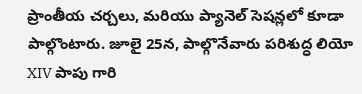ప్రాంతీయ చర్చలు, మరియు ప్యానెల్ సెషన్లలో కూడా పాల్గొంటారు. జూలై 25న, పాల్గొనేవారు పరిశుద్ధ లియో XIV పాపు గారి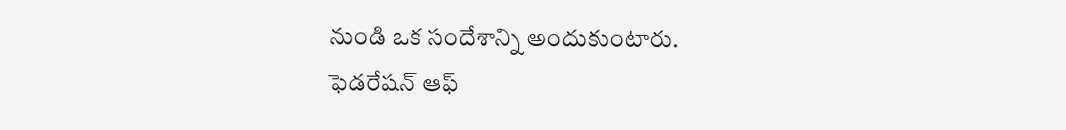నుండి ఒక సందేశాన్ని అందుకుంటారు.
ఫెడరేషన్ ఆఫ్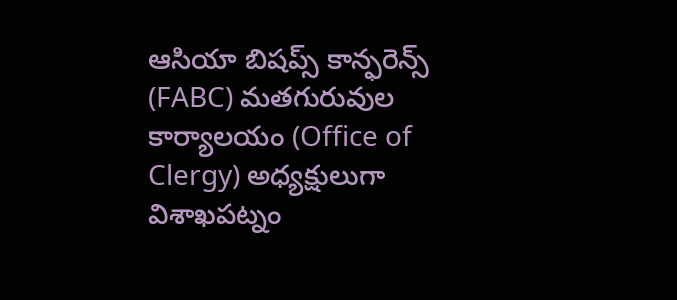ఆసియా బిషప్స్ కాన్ఫరెన్స్ (FABC) మతగురువుల కార్యాలయం (Office of Clergy) అధ్యక్షులుగా విశాఖపట్నం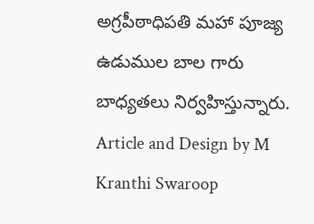అగ్రపీఠాధిపతి మహా పూజ్య ఉడుముల బాల గారు బాధ్యతలు నిర్వహిస్తున్నారు.
Article and Design by M Kranthi Swaroop